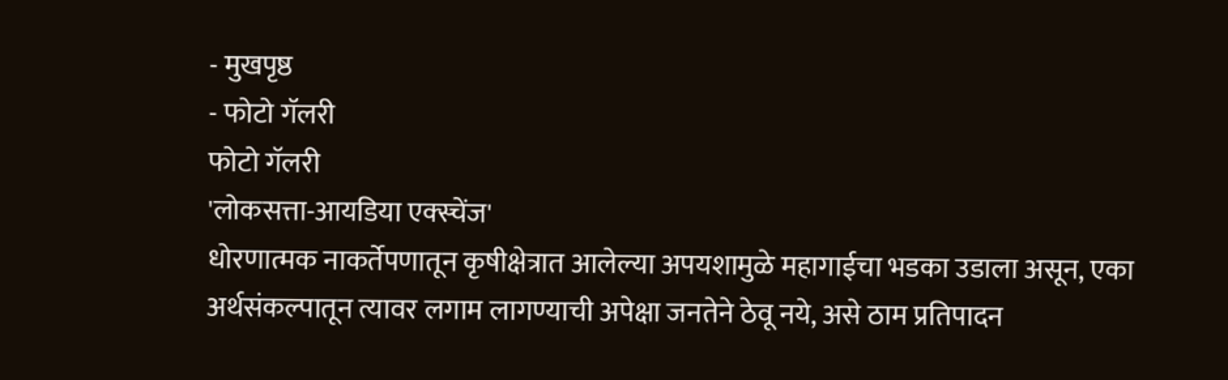- मुखपृष्ठ
- फोटो गॅलरी
फोटो गॅलरी
'लोकसत्ता-आयडिया एक्स्चेंज'
धोरणात्मक नाकर्तेपणातून कृषीक्षेत्रात आलेल्या अपयशामुळे महागाईचा भडका उडाला असून, एका अर्थसंकल्पातून त्यावर लगाम लागण्याची अपेक्षा जनतेने ठेवू नये, असे ठाम प्रतिपादन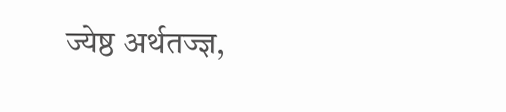ज्येष्ठ अर्थतज्ज्ञ,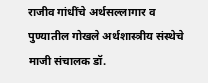राजीव गांधींचे अर्थसल्लागार व पुण्यातील गोखले अर्थशास्त्रीय संस्थेचे माजी संचालक डॉ.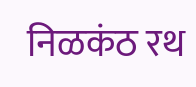निळकंठ रथ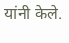यांनी केले.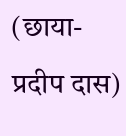(छाया-प्रदीप दास)